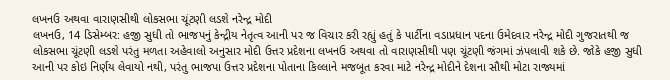લખનઉ અથવા વારાણસીથી લોકસભા ચૂંટણી લડશે નરેન્દ્ર મોદી
લખનઉ, 14 ડિસેમ્બર: હજી સુધી તો ભાજપનું કેન્દ્રીય નેતૃત્વ આની પર જ વિચાર કરી રહ્યું હતું કે પાર્ટીના વડાપ્રધાન પદના ઉમેદવાર નરેન્દ્ર મોદી ગુજરાતથી જ લોકસભા ચૂંટણી લડશે પરંતુ મળતા અહેવાલો અનુસાર મોદી ઉત્તર પ્રદેશના લખનઉ અથવા તો વારાણસીથી પણ ચૂંટણી જંગમાં ઝંપલાવી શકે છે. જોકે હજી સુધી આની પર કોઇ નિર્ણય લેવાયો નથી, પરંતુ ભાજપા ઉત્તર પ્રદેશના પોતાના કિલ્લાને મજબૂત કરવા માટે નરેન્દ્ર મોદીને દેશના સૌથી મોટા રાજ્યમાં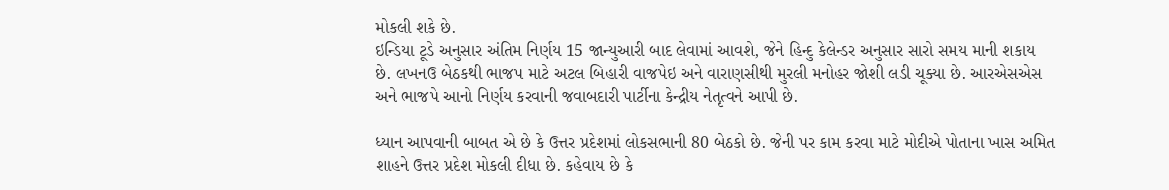મોકલી શકે છે.
ઇન્ડિયા ટૂડે અનુસાર અંતિમ નિર્ણય 15 જાન્યુઆરી બાદ લેવામાં આવશે, જેને હિન્દુ કેલેન્ડર અનુસાર સારો સમય માની શકાય છે. લખનઉ બેઠકથી ભાજપ માટે અટલ બિહારી વાજપેઇ અને વારાણસીથી મુરલી મનોહર જોશી લડી ચૂક્યા છે. આરએસએસ અને ભાજપે આનો નિર્ણય કરવાની જવાબદારી પાર્ટીના કેન્દ્રીય નેતૃત્વને આપી છે.

ધ્યાન આપવાની બાબત એ છે કે ઉત્તર પ્રદેશમાં લોકસભાની 80 બેઠકો છે. જેની પર કામ કરવા માટે મોદીએ પોતાના ખાસ અમિત શાહને ઉત્તર પ્રદેશ મોકલી દીધા છે. કહેવાય છે કે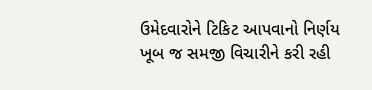ઉમેદવારોને ટિકિટ આપવાનો નિર્ણય ખૂબ જ સમજી વિચારીને કરી રહી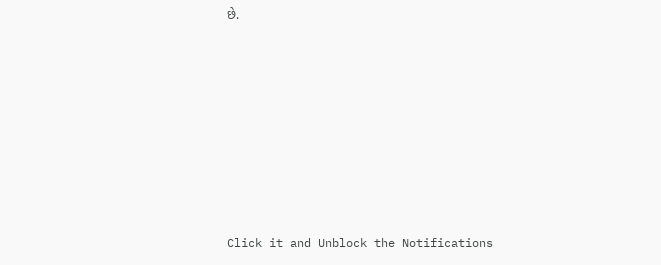છે.












Click it and Unblock the Notifications